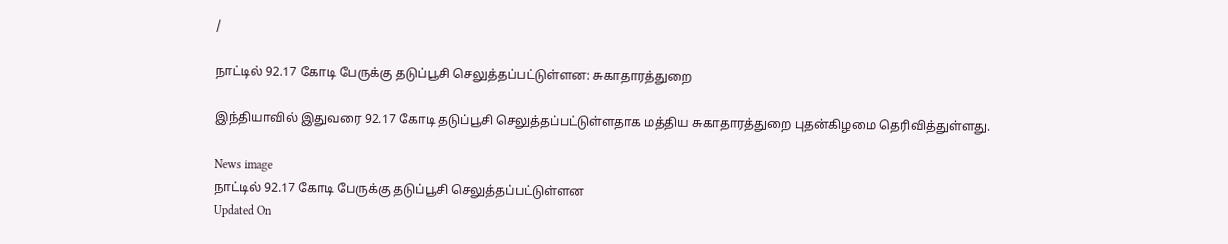/

நாட்டில் 92.17 கோடி பேருக்கு தடுப்பூசி செலுத்தப்பட்டுள்ளன: சுகாதாரத்துறை

இந்தியாவில் இதுவரை 92.17 கோடி தடுப்பூசி செலுத்தப்பட்டுள்ளதாக மத்திய சுகாதாரத்துறை புதன்கிழமை தெரிவித்துள்ளது.

News image
நாட்டில் 92.17 கோடி பேருக்கு தடுப்பூசி செலுத்தப்பட்டுள்ளன
Updated On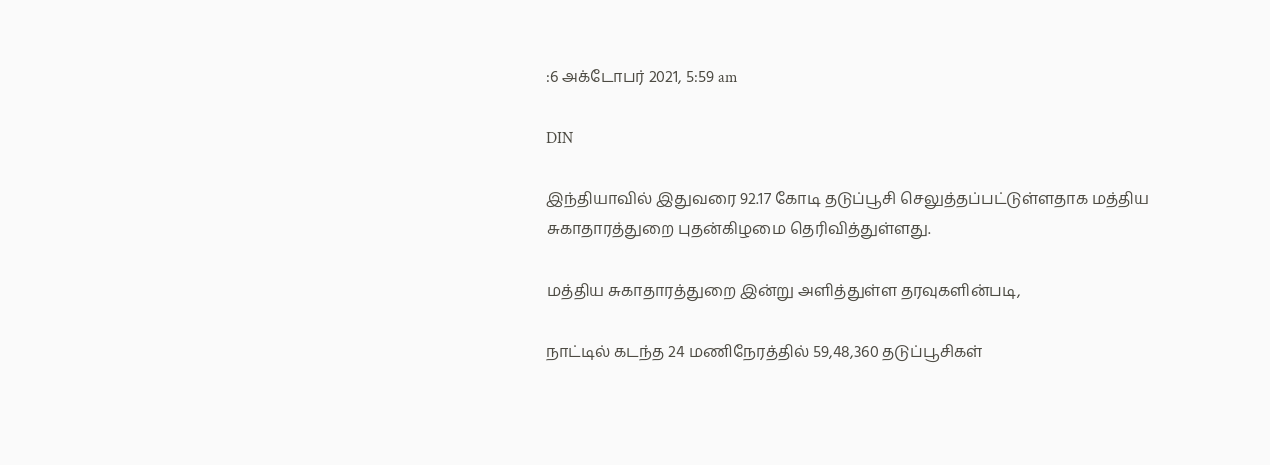:6 அக்டோபர் 2021, 5:59 am

DIN

இந்தியாவில் இதுவரை 92.17 கோடி தடுப்பூசி செலுத்தப்பட்டுள்ளதாக மத்திய சுகாதாரத்துறை புதன்கிழமை தெரிவித்துள்ளது.

மத்திய சுகாதாரத்துறை இன்று அளித்துள்ள தரவுகளின்படி,

நாட்டில் கடந்த 24 மணிநேரத்தில் 59,48,360 தடுப்பூசிகள்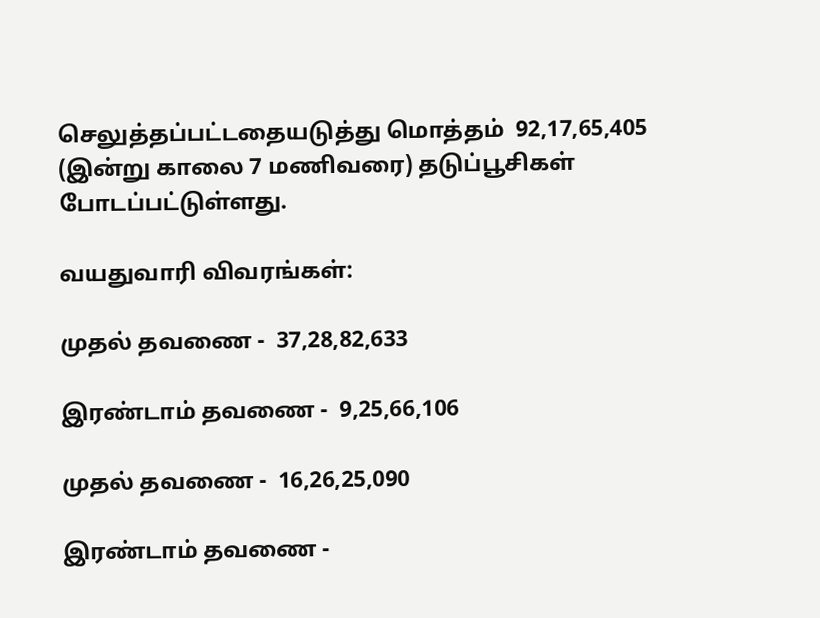செலுத்தப்பட்டதையடுத்து மொத்தம்  92,17,65,405 (இன்று காலை 7 மணிவரை) தடுப்பூசிகள் போடப்பட்டுள்ளது.

வயதுவாரி விவரங்கள்:

முதல் தவணை -  37,28,82,633

இரண்டாம் தவணை -  9,25,66,106

முதல் தவணை -  16,26,25,090

இரண்டாம் தவணை -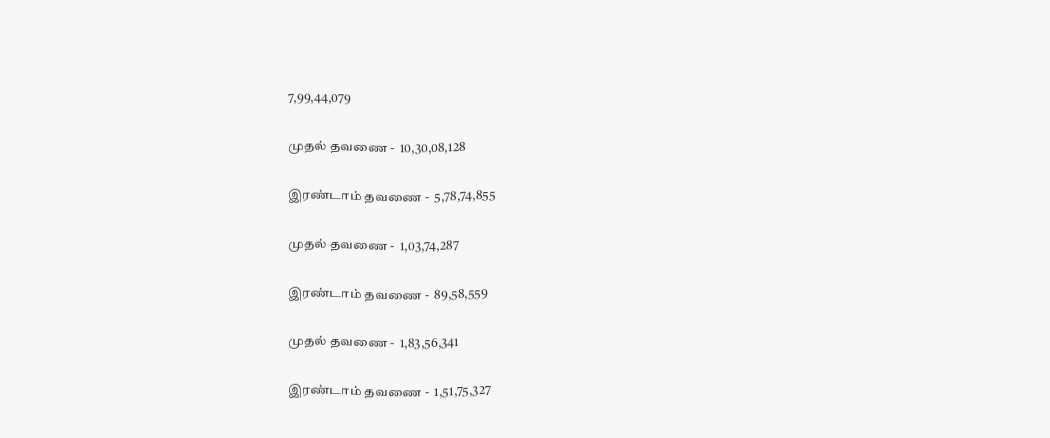7,99,44,079

முதல் தவணை -  10,30,08,128

இரண்டாம் தவணை -  5,78,74,855

முதல் தவணை -  1,03,74,287

இரண்டாம் தவணை -  89,58,559

முதல் தவணை -  1,83,56,341

இரண்டாம் தவணை -  1,51,75,327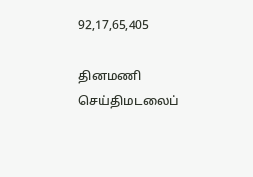92,17,65,405

தினமணி செய்திமடலைப்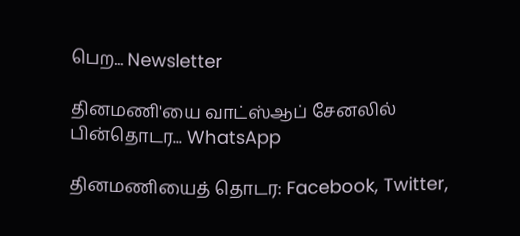பெற... Newsletter

தினமணி'யை வாட்ஸ்ஆப் சேனலில் பின்தொடர... WhatsApp

தினமணியைத் தொடர: Facebook, Twitter,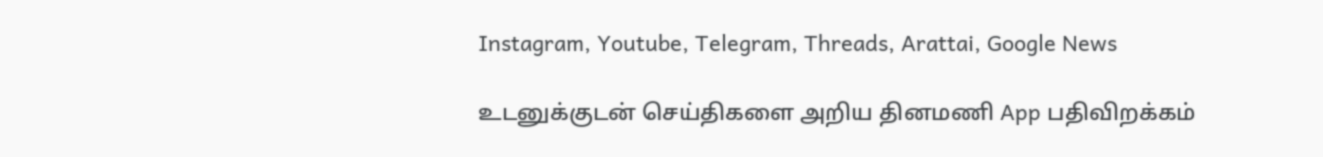Instagram, Youtube, Telegram, Threads, Arattai, Google News

உடனுக்குடன் செய்திகளை அறிய தினமணி App பதிவிறக்கம்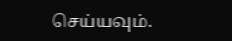செய்யவும்.